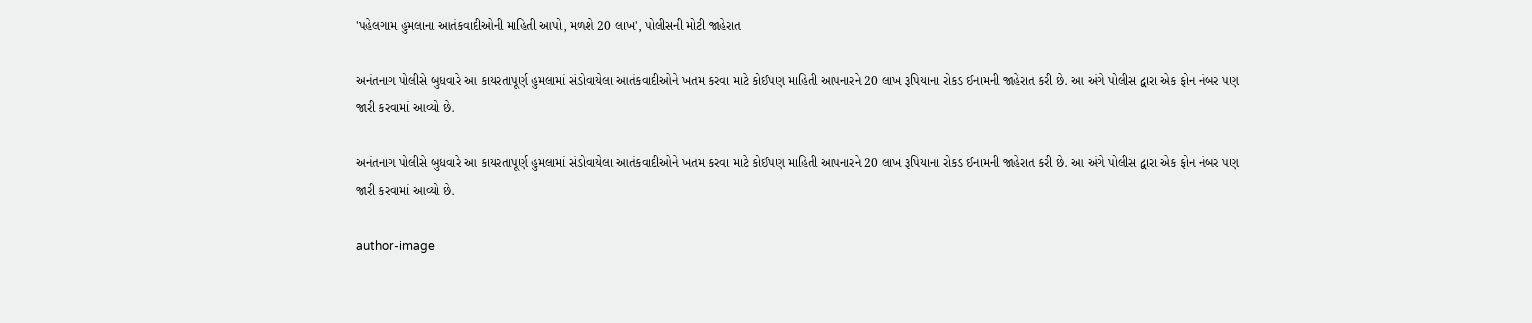'પહેલગામ હુમલાના આતંકવાદીઓની માહિતી આપો, મળશે 20 લાખ', પોલીસની મોટી જાહેરાત

અનંતનાગ પોલીસે બુધવારે આ કાયરતાપૂર્ણ હુમલામાં સંડોવાયેલા આતંકવાદીઓને ખતમ કરવા માટે કોઈપણ માહિતી આપનારને 20 લાખ રૂપિયાના રોકડ ઈનામની જાહેરાત કરી છે. આ અંગે પોલીસ દ્વારા એક ફોન નંબર પણ જારી કરવામાં આવ્યો છે.

અનંતનાગ પોલીસે બુધવારે આ કાયરતાપૂર્ણ હુમલામાં સંડોવાયેલા આતંકવાદીઓને ખતમ કરવા માટે કોઈપણ માહિતી આપનારને 20 લાખ રૂપિયાના રોકડ ઈનામની જાહેરાત કરી છે. આ અંગે પોલીસ દ્વારા એક ફોન નંબર પણ જારી કરવામાં આવ્યો છે.

author-image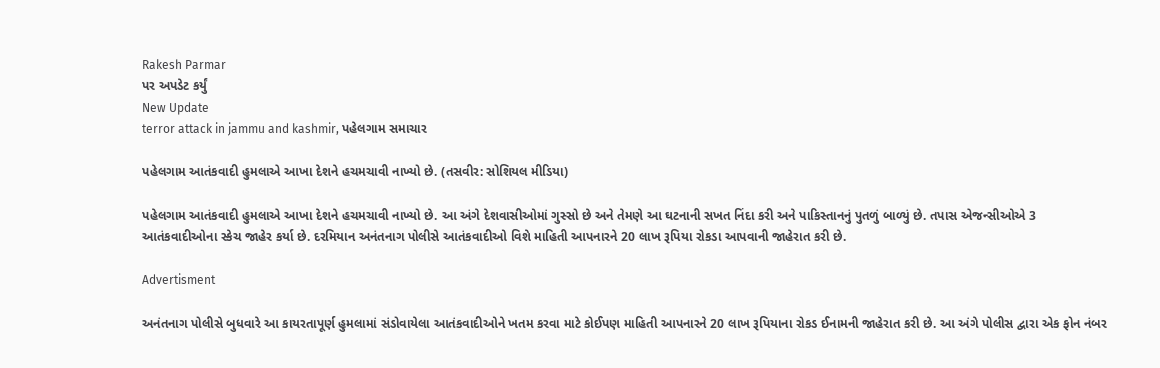Rakesh Parmar
પર અપડેટ કર્યું
New Update
terror attack in jammu and kashmir, પહેલગામ સમાચાર

પહેલગામ આતંકવાદી હુમલાએ આખા દેશને હચમચાવી નાખ્યો છે. (તસવીર: સોશિયલ મીડિયા)

પહેલગામ આતંકવાદી હુમલાએ આખા દેશને હચમચાવી નાખ્યો છે. આ અંગે દેશવાસીઓમાં ગુસ્સો છે અને તેમણે આ ઘટનાની સખત નિંદા કરી અને પાકિસ્તાનનું પુતળું બાળ્યું છે. તપાસ એજન્સીઓએ 3 આતંકવાદીઓના સ્કેચ જાહેર કર્યા છે. દરમિયાન અનંતનાગ પોલીસે આતંકવાદીઓ વિશે માહિતી આપનારને 20 લાખ રૂપિયા રોકડા આપવાની જાહેરાત કરી છે.

Advertisment

અનંતનાગ પોલીસે બુધવારે આ કાયરતાપૂર્ણ હુમલામાં સંડોવાયેલા આતંકવાદીઓને ખતમ કરવા માટે કોઈપણ માહિતી આપનારને 20 લાખ રૂપિયાના રોકડ ઈનામની જાહેરાત કરી છે. આ અંગે પોલીસ દ્વારા એક ફોન નંબર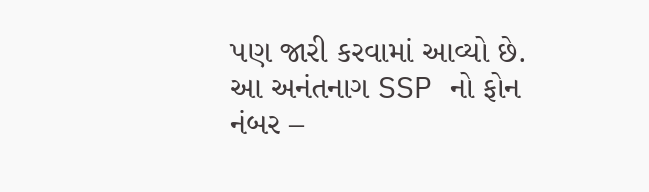પણ જારી કરવામાં આવ્યો છે. આ અનંતનાગ SSP નો ફોન નંબર –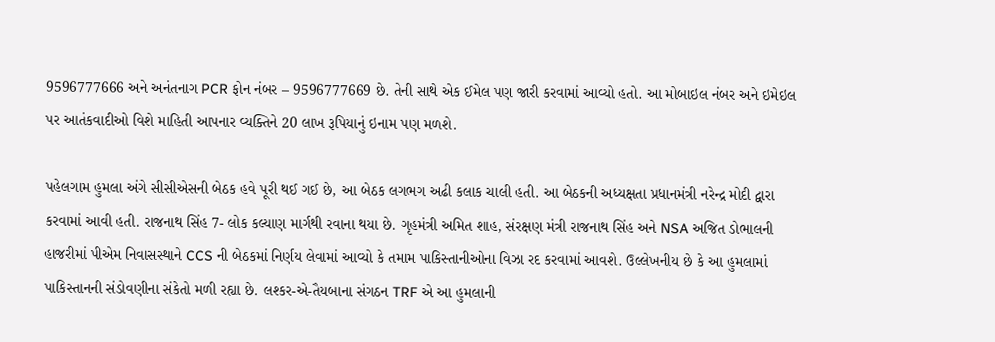9596777666 અને અનંતનાગ PCR ફોન નંબર – 9596777669 છે. તેની સાથે એક ઈમેલ પણ જારી કરવામાં આવ્યો હતો. આ મોબાઇલ નંબર અને ઇમેઇલ પર આતંકવાદીઓ વિશે માહિતી આપનાર વ્યક્તિને 20 લાખ રૂપિયાનું ઇનામ પણ મળશે.

પહેલગામ હુમલા અંગે સીસીએસની બેઠક હવે પૂરી થઈ ગઈ છે, આ બેઠક લગભગ અઢી કલાક ચાલી હતી. આ બેઠકની અધ્યક્ષતા પ્રધાનમંત્રી નરેન્દ્ર મોદી દ્વારા કરવામાં આવી હતી. રાજનાથ સિંહ 7- લોક કલ્યાણ માર્ગથી રવાના થયા છે. ગૃહમંત્રી અમિત શાહ, સંરક્ષણ મંત્રી રાજનાથ સિંહ અને NSA અજિત ડોભાલની હાજરીમાં પીએમ નિવાસસ્થાને CCS ની બેઠકમાં નિર્ણય લેવામાં આવ્યો કે તમામ પાકિસ્તાનીઓના વિઝા રદ કરવામાં આવશે. ઉલ્લેખનીય છે કે આ હુમલામાં પાકિસ્તાનની સંડોવણીના સંકેતો મળી રહ્યા છે. લશ્કર-એ-તૈયબાના સંગઠન TRF એ આ હુમલાની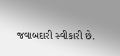જવાબદારી સ્વીકારી છે.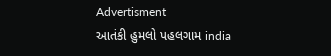Advertisment
આતંકી હુમલો પહલગામ india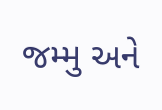જમ્મુ અને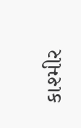કાશ્મીર